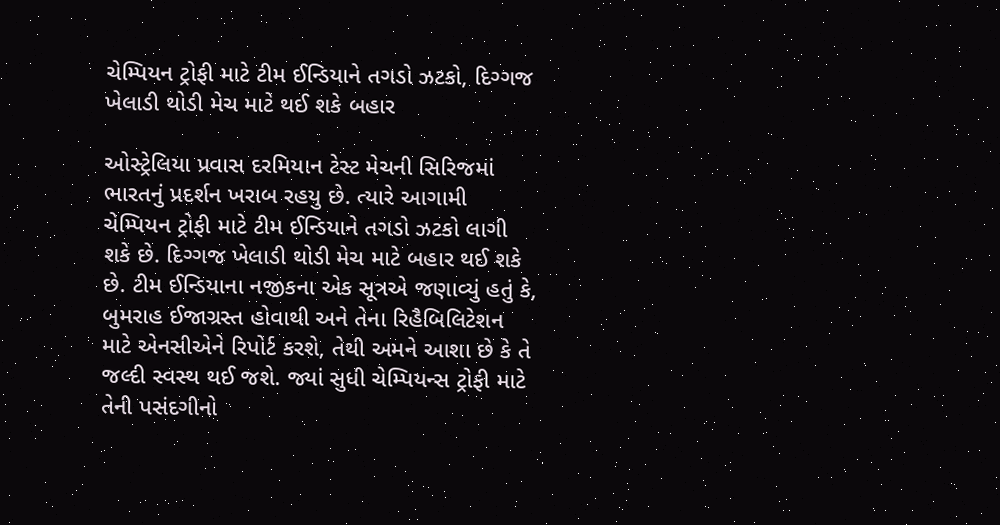ચેમ્પિયન ટ્રોફી માટે ટીમ ઈન્ડિયાને તગડો ઝટકો, દિગ્ગજ ખેલાડી થોડી મેચ માટે થઈ શકે બહાર

ઓસ્ટ્રેલિયા પ્રવાસ દરમિયાન ટેસ્ટ મેચની સિરિજમાં ભારતનું પ્રદર્શન ખરાબ રહયુ છે. ત્યારે આગામી ચેમ્પિયન ટ્રોફી માટે ટીમ ઈન્ડિયાને તગડો ઝટકો લાગી શકે છે. દિગ્ગજ ખેલાડી થોડી મેચ માટે બહાર થઈ શકે છે. ટીમ ઈન્ડિયાના નજીકના એક સૂત્રએ જણાવ્યું હતું કે, બુમરાહ ઈજાગ્રસ્ત હોવાથી અને તેના રિહૈબિલિટેશન માટે એનસીએને રિપોર્ટ કરશે, તેથી અમને આશા છે કે તે જલ્દી સ્વસ્થ થઈ જશે. જ્યાં સુધી ચેમ્પિયન્સ ટ્રોફી માટે તેની પસંદગીનો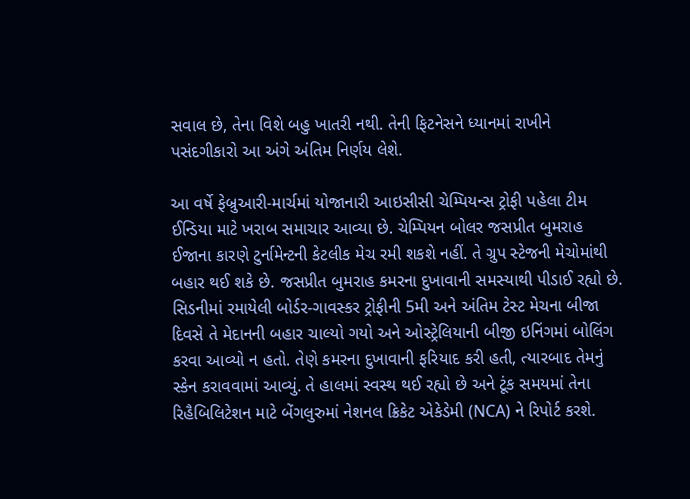સવાલ છે, તેના વિશે બહુ ખાતરી નથી. તેની ફિટનેસને ધ્યાનમાં રાખીને પસંદગીકારો આ અંગે અંતિમ નિર્ણય લેશે.

આ વર્ષે ફેબ્રુઆરી-માર્ચમાં યોજાનારી આઇસીસી ચેમ્પિયન્સ ટ્રોફી પહેલા ટીમ ઈન્ડિયા માટે ખરાબ સમાચાર આવ્યા છે. ચેમ્પિયન બોલર જસપ્રીત બુમરાહ ઈજાના કારણે ટુર્નામેન્ટની કેટલીક મેચ રમી શકશે નહીં. તે ગ્રુપ સ્ટેજની મેચોમાંથી બહાર થઈ શકે છે. જસપ્રીત બુમરાહ કમરના દુખાવાની સમસ્યાથી પીડાઈ રહ્યો છે. સિડનીમાં રમાયેલી બોર્ડર-ગાવસ્કર ટ્રોફીની 5મી અને અંતિમ ટેસ્ટ મેચના બીજા દિવસે તે મેદાનની બહાર ચાલ્યો ગયો અને ઓસ્ટ્રેલિયાની બીજી ઇનિંગમાં બોલિંગ કરવા આવ્યો ન હતો. તેણે કમરના દુખાવાની ફરિયાદ કરી હતી, ત્યારબાદ તેમનું સ્કેન કરાવવામાં આવ્યું. તે હાલમાં સ્વસ્થ થઈ રહ્યો છે અને ટૂંક સમયમાં તેના રિહૈબિલિટેશન માટે બેંગલુરુમાં નેશનલ ક્રિકેટ એકેડેમી (NCA) ને રિપોર્ટ કરશે.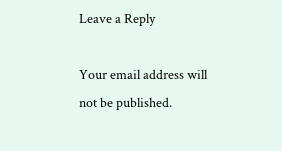Leave a Reply

Your email address will not be published.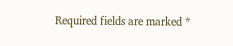Required fields are marked *